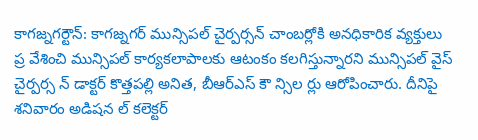కాగజ్నగర్టౌన్: కాగజ్నగర్ మున్సిపల్ చైర్పర్సన్ చాంబర్లోకి అనధికారిక వ్యక్తులు ప్ర వేశించి మున్సిపల్ కార్యకలాపాలకు ఆటంకం కలగిస్తున్నారని మున్సిపల్ వైస్ చైర్పర్స న్ డాక్టర్ కొత్తపల్లి అనిత, బీఆర్ఎస్ కౌ న్సిల ర్లు ఆరోపించారు. దీనిపై శనివారం అడిషన ల్ కలెక్టర్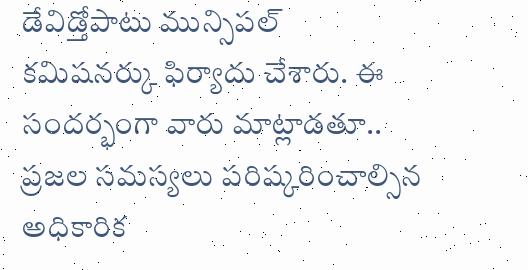డేవిడ్తోపాటు మున్సిపల్ కమిషనర్కు ఫిర్యాదు చేశారు. ఈ సందర్భంగా వారు మాట్లాడతూ.. ప్రజల సమస్యలు పరిష్కరించాల్సిన అధికారిక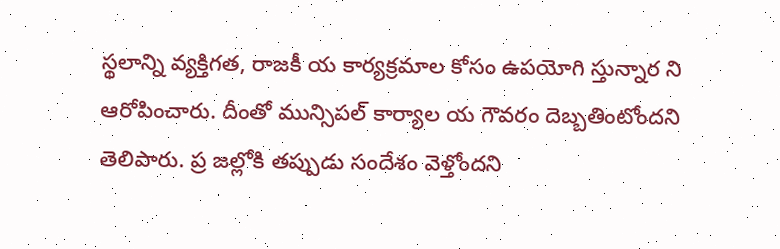స్థలాన్ని వ్యక్తిగత, రాజకీ య కార్యక్రమాల కోసం ఉపయోగి స్తున్నార ని ఆరోపించారు. దీంతో మున్సిపల్ కార్యాల య గౌవరం దెబ్బతింటోందని తెలిపారు. ప్ర జల్లోకి తప్పుడు సందేశం వెళ్తోందని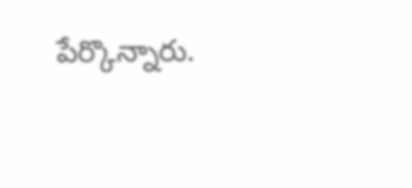పేర్కొన్నారు.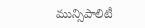మున్సిపాలిటీ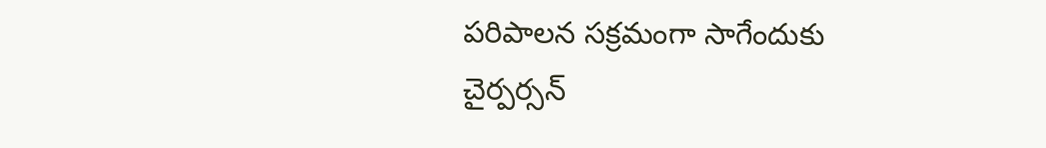పరిపాలన సక్రమంగా సాగేందుకు చైర్పర్సన్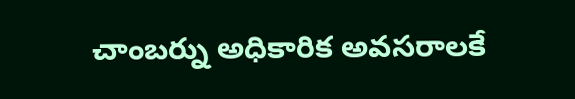చాంబర్ను అధికారిక అవసరాలకే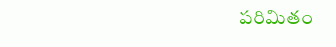పరిమితం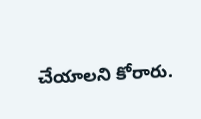చేయాలని కోరారు.